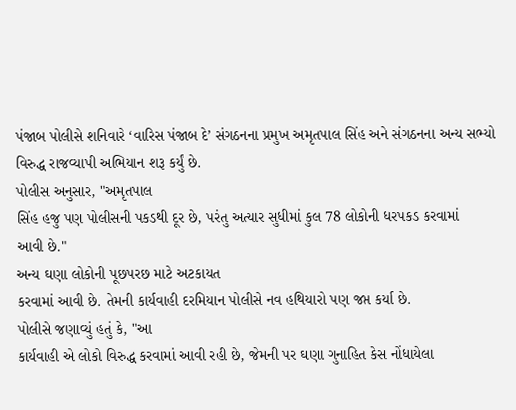પંજાબ પોલીસે શનિવારે ‘વારિસ પંજાબ દે’ સંગઠનના પ્રમુખ અમૃતપાલ સિંહ અને સંગઠનના અન્ય સભ્યો
વિરુદ્ધ રાજવ્યાપી અભિયાન શરૂ કર્યું છે.
પોલીસ અનુસાર, "અમૃતપાલ
સિંહ હજુ પણ પોલીસની પકડથી દૂર છે, પરંતુ અત્યાર સુધીમાં કુલ 78 લોકોની ધરપકડ કરવામાં
આવી છે."
અન્ય ઘણા લોકોની પૂછપરછ માટે અટકાયત
કરવામાં આવી છે. તેમની કાર્યવાહી દરમિયાન પોલીસે નવ હથિયારો પણ જપ્ત કર્યા છે.
પોલીસે જણાવ્યું હતું કે, "આ
કાર્યવાહી એ લોકો વિરુદ્ધ કરવામાં આવી રહી છે, જેમની પર ઘણા ગુનાહિત કેસ નોંધાયેલા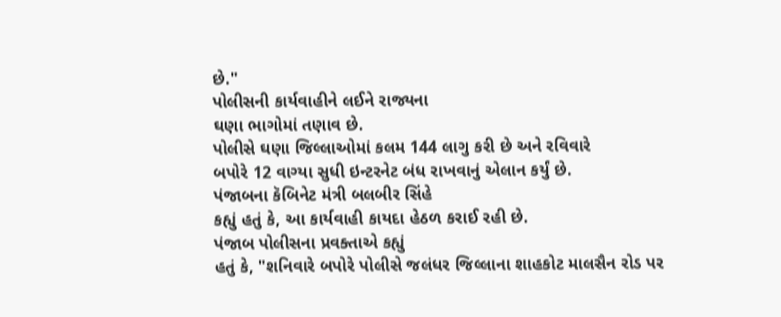છે."
પોલીસની કાર્યવાહીને લઈને રાજ્યના
ઘણા ભાગોમાં તણાવ છે.
પોલીસે ઘણા જિલ્લાઓમાં કલમ 144 લાગુ કરી છે અને રવિવારે
બપોરે 12 વાગ્યા સુધી ઇન્ટરનેટ બંધ રાખવાનું એલાન કર્યું છે.
પંજાબના કૅબિનેટ મંત્રી બલબીર સિંહે
કહ્યું હતું કે, આ કાર્યવાહી કાયદા હેઠળ કરાઈ રહી છે.
પંજાબ પોલીસના પ્રવક્તાએ કહ્યું
હતું કે, "શનિવારે બપોરે પોલીસે જલંધર જિલ્લાના શાહકોટ માલસૈન રોડ પર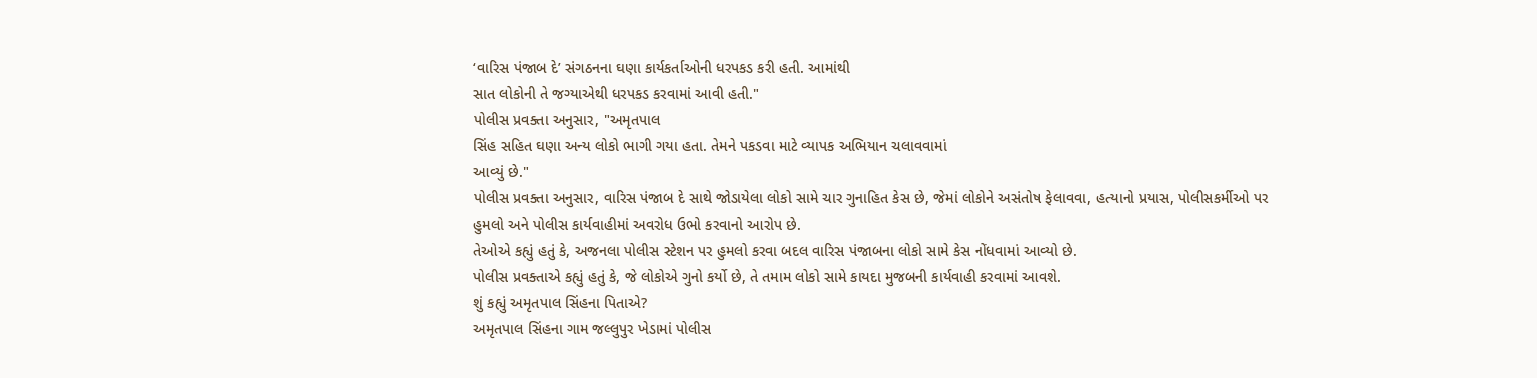‘વારિસ પંજાબ દે’ સંગઠનના ઘણા કાર્યકર્તાઓની ધરપકડ કરી હતી. આમાંથી
સાત લોકોની તે જગ્યાએથી ધરપકડ કરવામાં આવી હતી."
પોલીસ પ્રવક્તા અનુસાર, "અમૃતપાલ
સિંહ સહિત ઘણા અન્ય લોકો ભાગી ગયા હતા. તેમને પકડવા માટે વ્યાપક અભિયાન ચલાવવામાં
આવ્યું છે."
પોલીસ પ્રવક્તા અનુસાર, વારિસ પંજાબ દે સાથે જોડાયેલા લોકો સામે ચાર ગુનાહિત કેસ છે, જેમાં લોકોને અસંતોષ ફેલાવવા, હત્યાનો પ્રયાસ, પોલીસકર્મીઓ પર હુમલો અને પોલીસ કાર્યવાહીમાં અવરોધ ઉભો કરવાનો આરોપ છે.
તેઓએ કહ્યું હતું કે, અજનલા પોલીસ સ્ટેશન પર હુમલો કરવા બદલ વારિસ પંજાબના લોકો સામે કેસ નોંધવામાં આવ્યો છે.
પોલીસ પ્રવક્તાએ કહ્યું હતું કે, જે લોકોએ ગુનો કર્યો છે, તે તમામ લોકો સામે કાયદા મુજબની કાર્યવાહી કરવામાં આવશે.
શું કહ્યું અમૃતપાલ સિંહના પિતાએ?
અમૃતપાલ સિંહના ગામ જલ્લુપુર ખેડામાં પોલીસ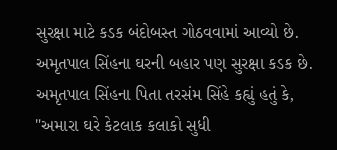સુરક્ષા માટે કડક બંદોબસ્ત ગોઠવવામાં આવ્યો છે. અમૃતપાલ સિંહના ઘરની બહાર પણ સુરક્ષા કડક છે.
અમૃતપાલ સિંહના પિતા તરસંમ સિંહે કહ્યું હતું કે, "અમારા ઘરે કેટલાક કલાકો સુધી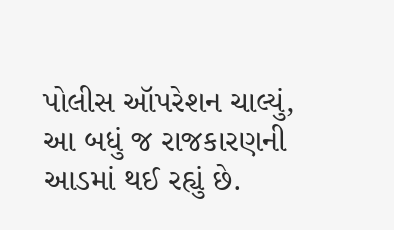પોલીસ ઑપરેશન ચાલ્યું, આ બધું જ રાજકારણની આડમાં થઈ રહ્યું છે.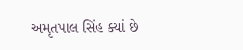અમૃતપાલ સિંહ ક્યાં છે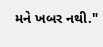મને ખબર નથી."